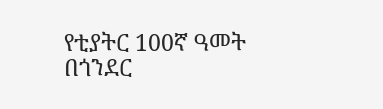የቲያትር 100ኛ ዓመት በጎንደር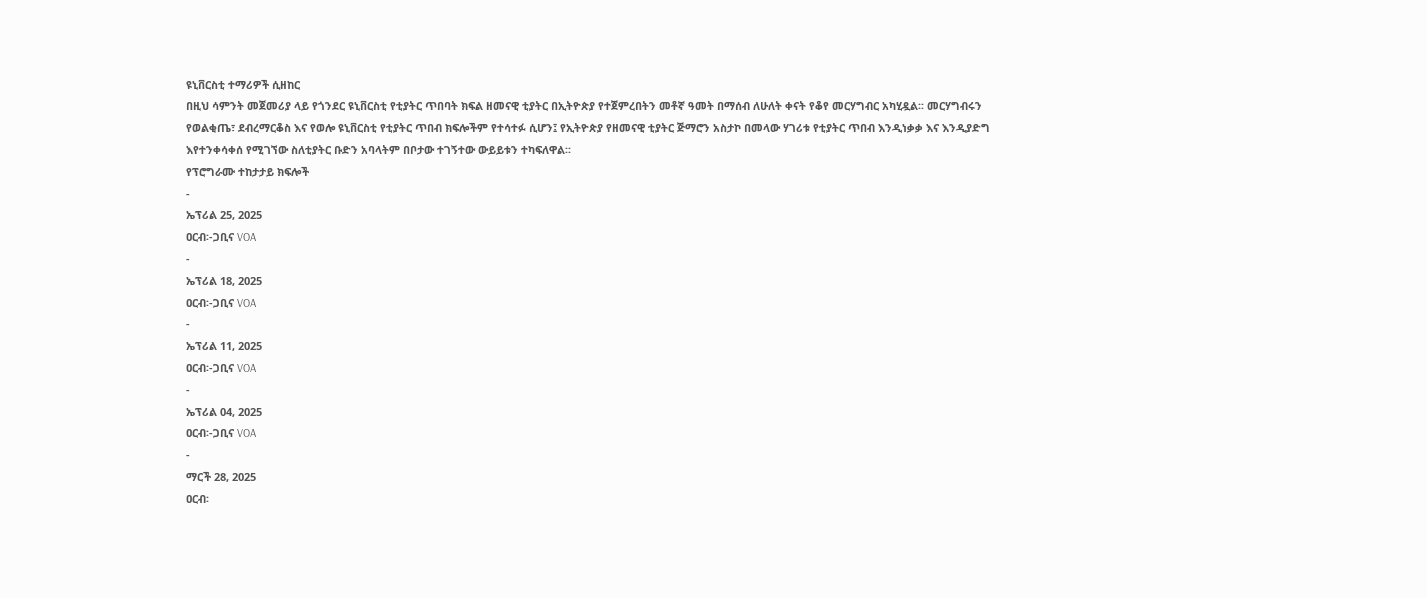ዩኒቨርስቲ ተማሪዎች ሲዘከር
በዚህ ሳምንት መጀመሪያ ላይ የጎንደር ዩኒቨርስቲ የቲያትር ጥበባት ክፍል ዘመናዊ ቲያትር በኢትዮጵያ የተጀምረበትን መቶኛ ዓመት በማሰብ ለሁለት ቀናት የቆየ መርሃግብር አካሂዷል፡፡ መርሃግብሩን የወልቂጤ፣ ደብረማርቆስ እና የወሎ ዩኒቨርስቲ የቲያትር ጥበብ ክፍሎችም የተሳተፉ ሲሆን፤ የኢትዮጵያ የዘመናዊ ቲያትር ጅማሮን አስታኮ በመላው ሃገሪቱ የቲያትር ጥበብ እንዲነቃቃ እና እንዲያድግ እየተንቀሳቀሰ የሚገኘው ስለቲያትር ቡድን አባላትም በቦታው ተገኝተው ውይይቱን ተካፍለዋል፡፡
የፕሮግራሙ ተከታታይ ክፍሎች
-
ኤፕሪል 25, 2025
ዐርብ፡-ጋቢና VOA
-
ኤፕሪል 18, 2025
ዐርብ፡-ጋቢና VOA
-
ኤፕሪል 11, 2025
ዐርብ፡-ጋቢና VOA
-
ኤፕሪል 04, 2025
ዐርብ፡-ጋቢና VOA
-
ማርች 28, 2025
ዐርብ፡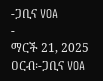-ጋቢና VOA
-
ማርች 21, 2025
ዐርብ፡-ጋቢና VOA